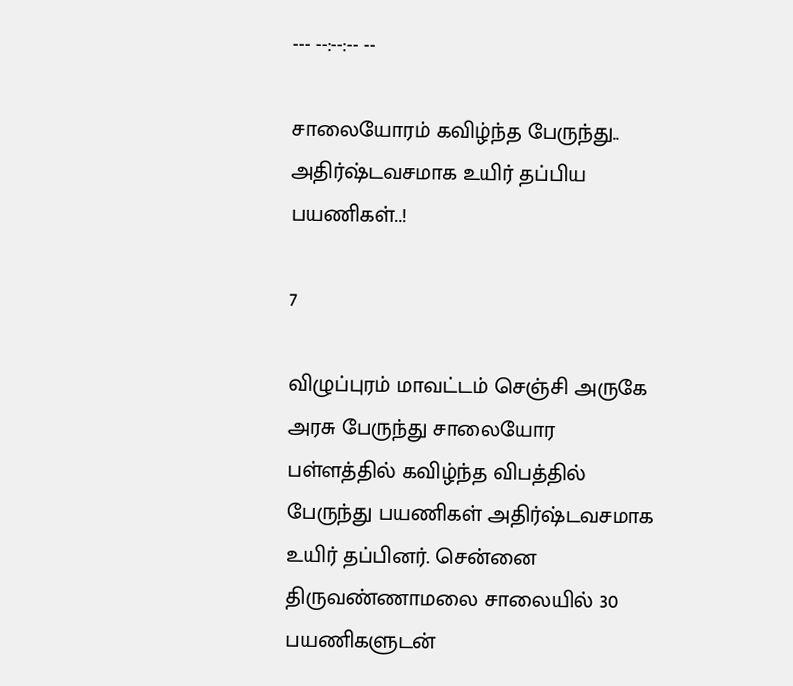--- --:--:-- --

சாலையோரம் கவிழ்ந்த பேருந்து.. அதிர்ஷ்டவசமாக உயிர் தப்பிய பயணிகள்..!

7

விழுப்புரம் மாவட்டம் செஞ்சி அருகே அரசு பேருந்து சாலையோர பள்ளத்தில் கவிழ்ந்த விபத்தில் பேருந்து பயணிகள் அதிர்ஷ்டவசமாக உயிர் தப்பினர். சென்னை திருவண்ணாமலை சாலையில் 30 பயணிகளுடன்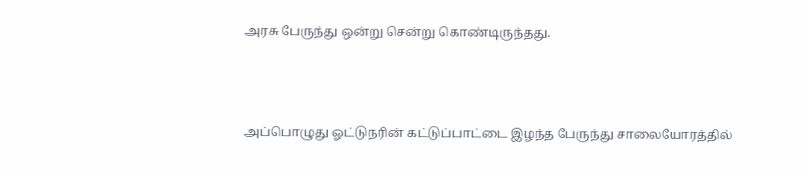அரசு பேருந்து ஒன்று சென்று கொண்டிருந்தது.



அப்பொழுது ஓட்டுநரின் கட்டுப்பாட்டை இழந்த பேருந்து சாலையோரத்தில்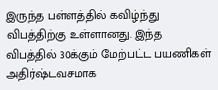இருந்த பள்ளத்தில் கவிழ்ந்து விபத்திற்கு உள்ளானது. இந்த விபத்தில் 30க்கும் மேற்பட்ட பயணிகள் அதிர்ஷ்டவசமாக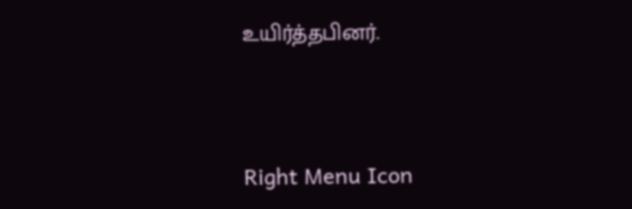உயிர்த்தபினர்.



Right Menu Icon